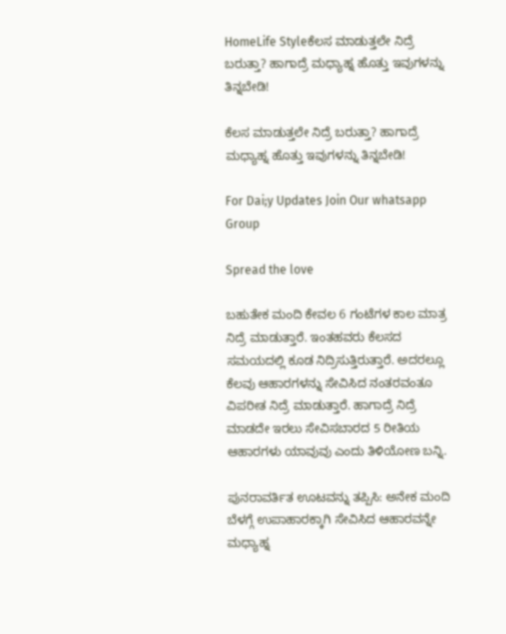HomeLife Styleಕೆಲಸ ಮಾಡುತ್ತಲೇ ನಿದ್ರೆ ಬರುತ್ತಾ? ಹಾಗಾದ್ರೆ ಮಧ್ಯಾಹ್ನ ಹೊತ್ತು ಇವುಗಳನ್ನು ತಿನ್ನಬೇಡಿ!

ಕೆಲಸ ಮಾಡುತ್ತಲೇ ನಿದ್ರೆ ಬರುತ್ತಾ? ಹಾಗಾದ್ರೆ ಮಧ್ಯಾಹ್ನ ಹೊತ್ತು ಇವುಗಳನ್ನು ತಿನ್ನಬೇಡಿ!

For Dai;y Updates Join Our whatsapp Group

Spread the love

ಬಹುತೇಕ ಮಂದಿ ಕೇವಲ 6 ಗಂಟೆಗಳ ಕಾಲ ಮಾತ್ರ ನಿದ್ರೆ ಮಾಡುತ್ತಾರೆ. ಇಂತಹವರು ಕೆಲಸದ ಸಮಯದಲ್ಲಿ ಕೂಡ ನಿದ್ರಿಸುತ್ತಿರುತ್ತಾರೆ. ಅದರಲ್ಲೂ ಕೆಲವು ಆಹಾರಗಳನ್ನು ಸೇವಿಸಿದ ನಂತರವಂತೂ ವಿಪರೀತ ನಿದ್ರೆ ಮಾಡುತ್ತಾರೆ. ಹಾಗಾದ್ರೆ ನಿದ್ರೆ ಮಾಡದೇ ಇರಲು ಸೇವಿಸಬಾರದ 5 ರೀತಿಯ ಆಹಾರಗಳು ಯಾವುವು ಎಂದು ತಿಳಿಯೋಣ ಬನ್ನಿ.

ಪುನರಾವರ್ತಿತ ಊಟವನ್ನು ತಪ್ಪಿಸಿ: ಅನೇಕ ಮಂದಿ ಬೆಳಗ್ಗೆ ಉಪಾಹಾರಕ್ಕಾಗಿ ಸೇವಿಸಿದ ಆಹಾರವನ್ನೇ ಮಧ್ಯಾಹ್ನ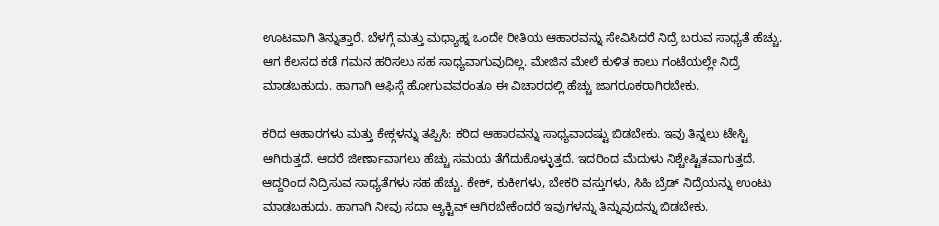ಊಟವಾಗಿ ತಿನ್ನುತ್ತಾರೆ. ಬೆಳಗ್ಗೆ ಮತ್ತು ಮಧ್ಯಾಹ್ನ ಒಂದೇ ರೀತಿಯ ಆಹಾರವನ್ನು ಸೇವಿಸಿದರೆ ನಿದ್ರೆ ಬರುವ ಸಾಧ್ಯತೆ ಹೆಚ್ಚು. ಆಗ ಕೆಲಸದ ಕಡೆ ಗಮನ ಹರಿಸಲು ಸಹ ಸಾಧ್ಯವಾಗುವುದಿಲ್ಲ. ಮೇಜಿನ ಮೇಲೆ ಕುಳಿತ ಕಾಲು ಗಂಟೆಯಲ್ಲೇ ನಿದ್ರೆ ಮಾಡಬಹುದು. ಹಾಗಾಗಿ ಆಫಿಸ್ಗೆ ಹೋಗುವವರಂತೂ ಈ ವಿಚಾರದಲ್ಲಿ ಹೆಚ್ಚು ಜಾಗರೂಕರಾಗಿರಬೇಕು.

ಕರಿದ ಆಹಾರಗಳು ಮತ್ತು ಕೇಕ್ಗಳನ್ನು ತಪ್ಪಿಸಿ: ಕರಿದ ಆಹಾರವನ್ನು ಸಾಧ್ಯವಾದಷ್ಟು ಬಿಡಬೇಕು. ಇವು ತಿನ್ನಲು ಟೇಸ್ಟಿ ಆಗಿರುತ್ತದೆ. ಆದರೆ ಜೀರ್ಣಾವಾಗಲು ಹೆಚ್ಚು ಸಮಯ ತೆಗೆದುಕೊಳ್ಳುತ್ತದೆ. ಇದರಿಂದ ಮೆದುಳು ನಿಶ್ಚೇಷ್ಟಿತವಾಗುತ್ತದೆ. ಆದ್ದರಿಂದ ನಿದ್ರಿಸುವ ಸಾಧ್ಯತೆಗಳು ಸಹ ಹೆಚ್ಚು. ಕೇಕ್, ಕುಕೀಗಳು, ಬೇಕರಿ ವಸ್ತುಗಳು, ಸಿಹಿ ಬ್ರೆಡ್ ನಿದ್ರೆಯನ್ನು ಉಂಟು ಮಾಡಬಹುದು. ಹಾಗಾಗಿ ನೀವು ಸದಾ ಆ್ಯಕ್ಟಿವ್ ಆಗಿರಬೇಕೆಂದರೆ ಇವುಗಳನ್ನು ತಿನ್ನುವುದನ್ನು ಬಿಡಬೇಕು.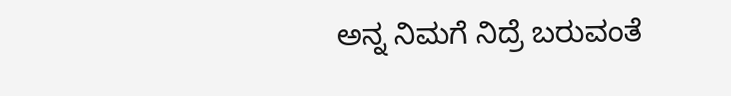ಅನ್ನ ನಿಮಗೆ ನಿದ್ರೆ ಬರುವಂತೆ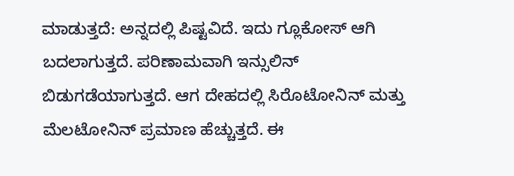ಮಾಡುತ್ತದೆ: ಅನ್ನದಲ್ಲಿ ಪಿಷ್ಟವಿದೆ. ಇದು ಗ್ಲೂಕೋಸ್ ಆಗಿ ಬದಲಾಗುತ್ತದೆ. ಪರಿಣಾಮವಾಗಿ ಇನ್ಸುಲಿನ್ ಬಿಡುಗಡೆಯಾಗುತ್ತದೆ. ಆಗ ದೇಹದಲ್ಲಿ ಸಿರೊಟೋನಿನ್ ಮತ್ತು ಮೆಲಟೋನಿನ್ ಪ್ರಮಾಣ ಹೆಚ್ಚುತ್ತದೆ. ಈ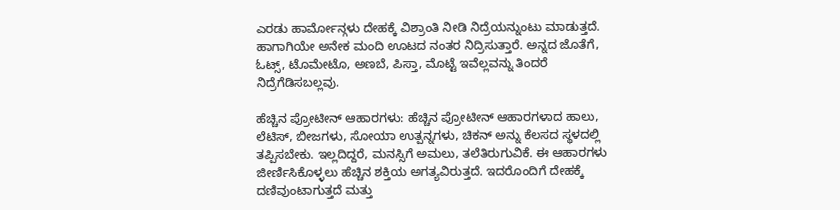ಎರಡು ಹಾರ್ಮೋನ್ಗಳು ದೇಹಕ್ಕೆ ವಿಶ್ರಾಂತಿ ನೀಡಿ ನಿದ್ರೆಯನ್ನುಂಟು ಮಾಡುತ್ತದೆ. ಹಾಗಾಗಿಯೇ ಅನೇಕ ಮಂದಿ ಊಟದ ನಂತರ ನಿದ್ರಿಸುತ್ತಾರೆ. ಅನ್ನದ ಜೊತೆಗೆ, ಓಟ್ಸ್, ಟೊಮೇಟೊ, ಅಣಬೆ, ಪಿಸ್ತಾ, ಮೊಟ್ಟೆ ಇವೆಲ್ಲವನ್ನು ತಿಂದರೆ ನಿದ್ರೆಗೆಡಿಸಬಲ್ಲವು.

ಹೆಚ್ಚಿನ ಪ್ರೋಟೀನ್ ಆಹಾರಗಳು: ಹೆಚ್ಚಿನ ಪ್ರೋಟೀನ್ ಆಹಾರಗಳಾದ ಹಾಲು, ಲೆಟಿಸ್, ಬೀಜಗಳು, ಸೋಯಾ ಉತ್ಪನ್ನಗಳು, ಚಿಕನ್ ಅನ್ನು ಕೆಲಸದ ಸ್ಥಳದಲ್ಲಿ ತಪ್ಪಿಸಬೇಕು. ಇಲ್ಲದಿದ್ದರೆ, ಮನಸ್ಸಿಗೆ ಅಮಲು, ತಲೆತಿರುಗುವಿಕೆ. ಈ ಆಹಾರಗಳು ಜೀರ್ಣಿಸಿಕೊಳ್ಳಲು ಹೆಚ್ಚಿನ ಶಕ್ತಿಯ ಅಗತ್ಯವಿರುತ್ತದೆ. ಇದರೊಂದಿಗೆ ದೇಹಕ್ಕೆ ದಣಿವುಂಟಾಗುತ್ತದೆ ಮತ್ತು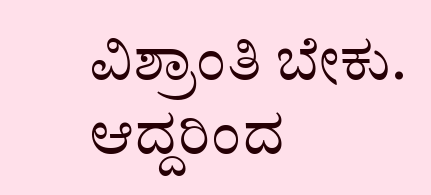ವಿಶ್ರಾಂತಿ ಬೇಕು. ಆದ್ದರಿಂದ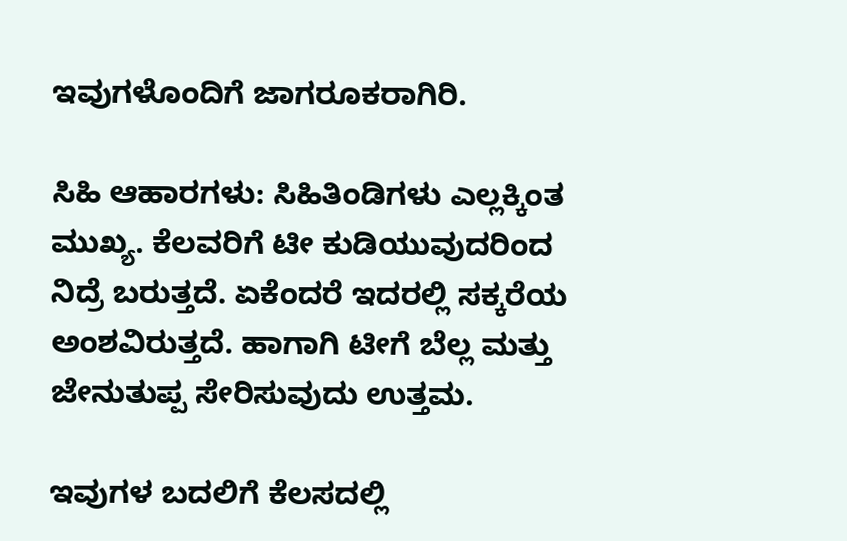ಇವುಗಳೊಂದಿಗೆ ಜಾಗರೂಕರಾಗಿರಿ.

ಸಿಹಿ ಆಹಾರಗಳು: ಸಿಹಿತಿಂಡಿಗಳು ಎಲ್ಲಕ್ಕಿಂತ ಮುಖ್ಯ. ಕೆಲವರಿಗೆ ಟೀ ಕುಡಿಯುವುದರಿಂದ ನಿದ್ರೆ ಬರುತ್ತದೆ. ಏಕೆಂದರೆ ಇದರಲ್ಲಿ ಸಕ್ಕರೆಯ ಅಂಶವಿರುತ್ತದೆ. ಹಾಗಾಗಿ ಟೀಗೆ ಬೆಲ್ಲ ಮತ್ತು ಜೇನುತುಪ್ಪ ಸೇರಿಸುವುದು ಉತ್ತಮ.

ಇವುಗಳ ಬದಲಿಗೆ ಕೆಲಸದಲ್ಲಿ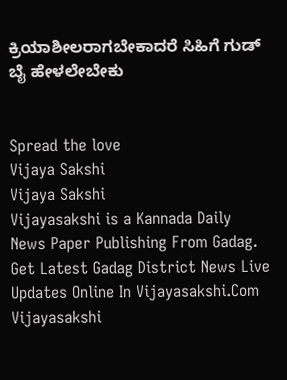ಕ್ರಿಯಾಶೀಲರಾಗಬೇಕಾದರೆ ಸಿಹಿಗೆ ಗುಡ್ ಬೈ ಹೇಳಲೇಬೇಕು


Spread the love
Vijaya Sakshi
Vijaya Sakshi
Vijayasakshi is a Kannada Daily News Paper Publishing From Gadag. Get Latest Gadag District News Live Updates Online In Vijayasakshi.Com Vijayasakshi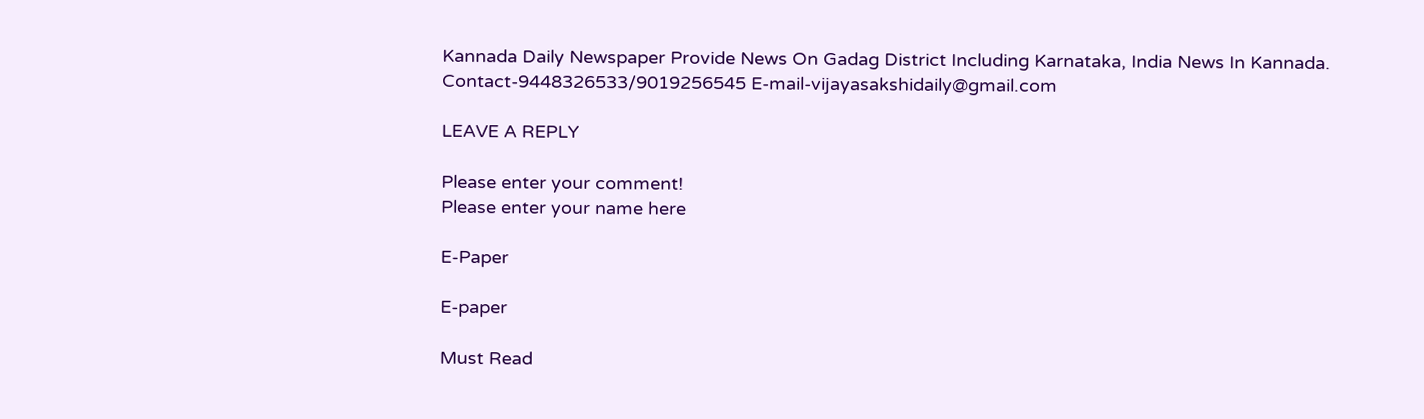Kannada Daily Newspaper Provide News On Gadag District Including Karnataka, India News In Kannada. Contact-9448326533/9019256545 E-mail-vijayasakshidaily@gmail.com

LEAVE A REPLY

Please enter your comment!
Please enter your name here

E-Paper

E-paper

Must Read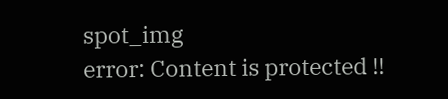spot_img
error: Content is protected !!